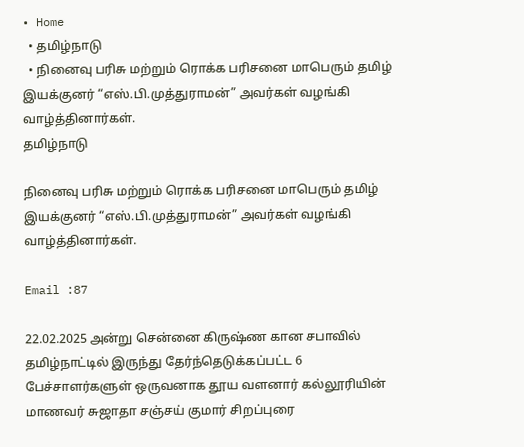• Home
  • தமிழ்நாடு
  • நினைவு பரிசு மற்றும் ரொக்க பரிசனை மாபெரும் தமிழ் இயக்குனர் “எஸ்.பி.முத்துராமன்” அவர்கள் வழங்கி வாழ்த்தினார்கள்.
தமிழ்நாடு

நினைவு பரிசு மற்றும் ரொக்க பரிசனை மாபெரும் தமிழ் இயக்குனர் “எஸ்.பி.முத்துராமன்” அவர்கள் வழங்கி வாழ்த்தினார்கள்.

Email :87

22.02.2025 அன்று சென்னை கிருஷ்ண கான சபாவில் தமிழ்நாட்டில் இருந்து தேர்ந்தெடுக்கப்பட்ட 6 பேச்சாளர்களுள் ஒருவனாக தூய வளனார் கல்லூரியின் மாணவர் சுஜாதா சஞ்சய் குமார் சிறப்புரை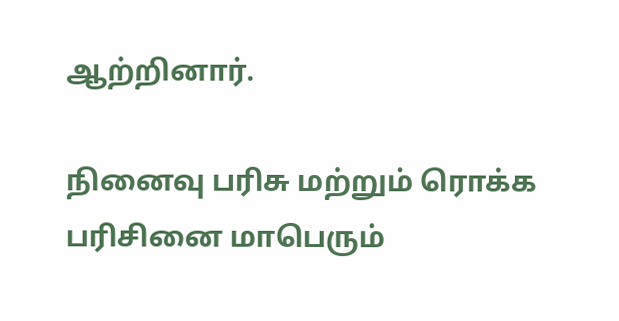ஆற்றினார்.

நினைவு பரிசு மற்றும் ரொக்க பரிசினை மாபெரும்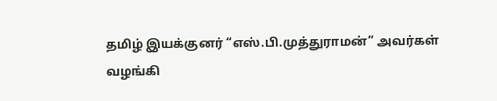தமிழ் இயக்குனர் “எஸ்.பி.முத்துராமன்” அவர்கள் வழங்கி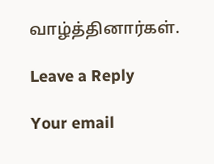வாழ்த்தினார்கள்.

Leave a Reply

Your email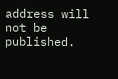address will not be published.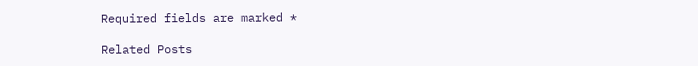Required fields are marked *

Related Posts